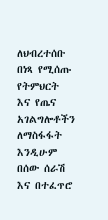ለህብረተሰቡ በነጻ የሚሰጡ የትምህርት እና የጤና አገልግሎቶችን ለማስፋፋት እንዲሁም በሰው ሰራሽ እና በተፈጥሮ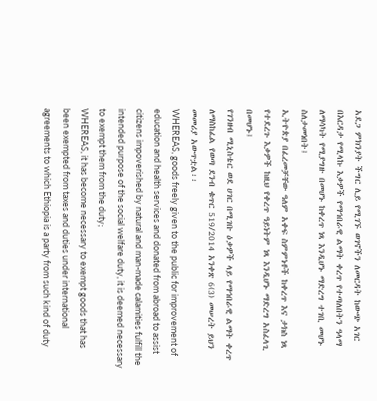አደጋ ምክንያት ችግር ሊይ የሚገኙ ወገኖችን ለመርዳት ከውጭ አገር በእርዳታ የሚላኩ እቃዎች የማኅበራዊ ልማት ቀረጥ የተጣለበትን ዓላማ ለማሳካት የሚያግዙ በመሆኑ ከቀረጥ ነጻ እንዲሆኑ ማድረግ ተገቢ መሆኑ ስለታመነበት፤
ኢትዮጵያ በፈረመቻቸው ዓለም አቀፍ ስምምነቶች ከቀረጥ እና ታክስ ነጻ የተደረጉ እቃዎች ከዚህ የቀረጥ ዓይነትም ነጻ እንዲሆኑ ማድረግ አስፈላጊ በመሆኑ፤
የገንዘብ ሚኒስቴር ወደ ሀገር በሚገቡ ዕቃዎች ላይ የማኅበራዊ ልማት ቀረጥ ለማስከፈል የወጣ ደንብ ቁጥር 519/2014 አንቀጽ 6(3) መሠረት ይህን መመሪያ አውጥቷል፡፡
WHEREAS, goods freely given to the public for improvement of education and health services and donated from abroad to assist citizens impoverished by natural and man-made calamities fulfill the intended purpose of the social welfare duty, it is deemed necessary to exempt them from the duty;
WHEREAS, it has become necessary to exempt goods that has been exempted from taxes and duties under international agreements to which Ethiopia is a party from such kind of duty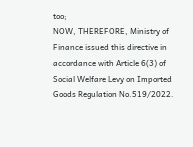too;
NOW, THEREFORE, Ministry of Finance issued this directive in accordance with Article 6(3) of Social Welfare Levy on Imported Goods Regulation No.519/2022.